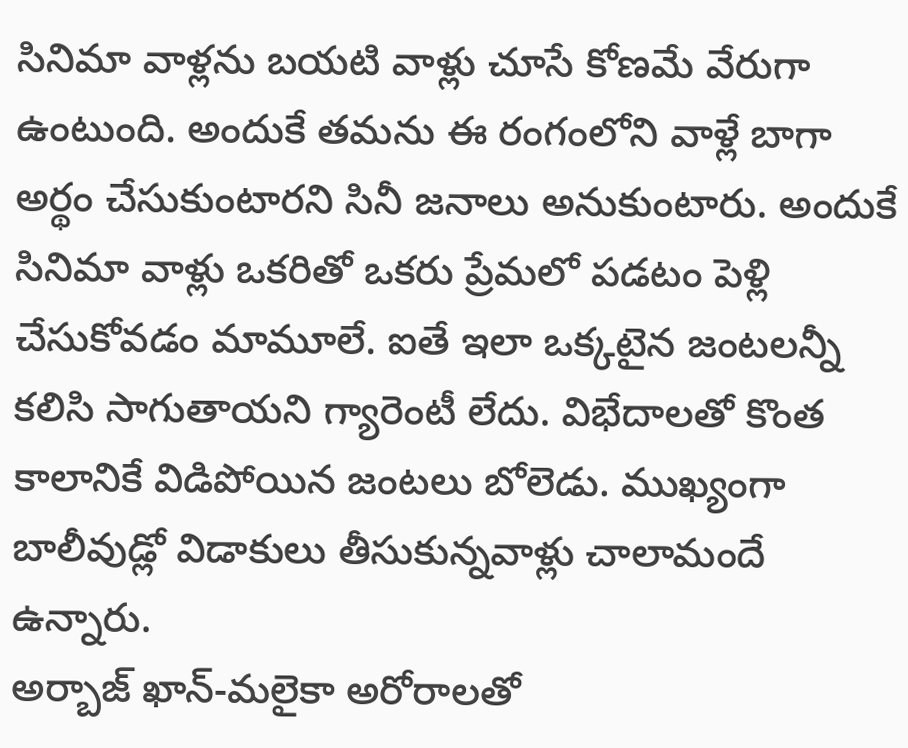సినిమా వాళ్లను బయటి వాళ్లు చూసే కోణమే వేరుగా ఉంటుంది. అందుకే తమను ఈ రంగంలోని వాళ్లే బాగా అర్థం చేసుకుంటారని సినీ జనాలు అనుకుంటారు. అందుకే సినిమా వాళ్లు ఒకరితో ఒకరు ప్రేమలో పడటం పెళ్లి చేసుకోవడం మామూలే. ఐతే ఇలా ఒక్కటైన జంటలన్నీ కలిసి సాగుతాయని గ్యారెంటీ లేదు. విభేదాలతో కొంత కాలానికే విడిపోయిన జంటలు బోలెడు. ముఖ్యంగా బాలీవుడ్లో విడాకులు తీసుకున్నవాళ్లు చాలామందే ఉన్నారు.
అర్బాజ్ ఖాన్-మలైకా అరోరాలతో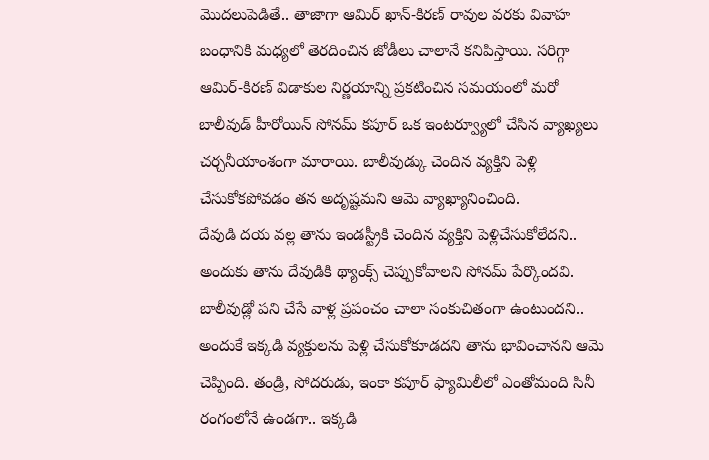మొదలుపెడితే.. తాజాగా ఆమిర్ ఖాన్-కిరణ్ రావుల వరకు వివాహ బంధానికి మధ్యలో తెరదించిన జోడీలు చాలానే కనిపిస్తాయి. సరిగ్గా ఆమిర్-కిరణ్ విడాకుల నిర్ణయాన్ని ప్రకటించిన సమయంలో మరో బాలీవుడ్ హీరోయిన్ సోనమ్ కపూర్ ఒక ఇంటర్వ్యూలో చేసిన వ్యాఖ్యలు చర్చనీయాంశంగా మారాయి. బాలీవుడ్కు చెందిన వ్యక్తిని పెళ్లి చేసుకోకపోవడం తన అదృష్టమని ఆమె వ్యాఖ్యానించింది.
దేవుడి దయ వల్ల తాను ఇండస్ట్రీకి చెందిన వ్యక్తిని పెళ్లిచేసుకోలేదని.. అందుకు తాను దేవుడికి థ్యాంక్స్ చెప్పుకోవాలని సోనమ్ పేర్కొందవి. బాలీవుడ్లో పని చేసే వాళ్ల ప్రపంచం చాలా సంకుచితంగా ఉంటుందని.. అందుకే ఇక్కడి వ్యక్తులను పెళ్లి చేసుకోకూడదని తాను భావించానని ఆమె చెప్పింది. తండ్రి, సోదరుడు, ఇంకా కపూర్ ఫ్యామిలీలో ఎంతోమంది సినీ రంగంలోనే ఉండగా.. ఇక్కడి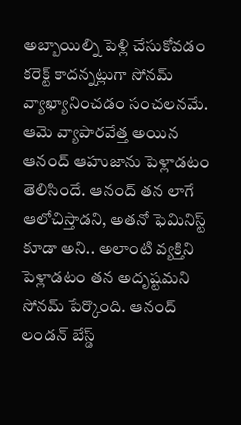అబ్బాయిల్ని పెళ్లి చేసుకోవడం కరెక్ట్ కాదన్నట్లుగా సోనమ్ వ్యాఖ్యానించడం సంచలనమే.
ఆమె వ్యాపారవేత్త అయిన ఆనంద్ ఆహుజాను పెళ్లాడటం తెలిసిందే. ఆనంద్ తన లాగే ఆలోచిస్తాడని, అతనో ఫెమినిస్ట్ కూడా అని.. అలాంటి వ్యక్తిని పెళ్లాడటం తన అదృష్టమని సోనమ్ పేర్కొంది. ఆనంద్ లండన్ బేస్డ్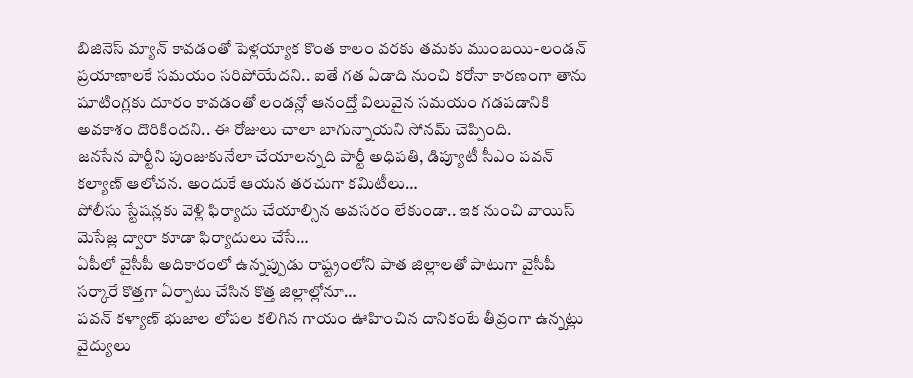బిజినెస్ మ్యాన్ కావడంతో పెళ్లయ్యాక కొంత కాలం వరకు తమకు ముంబయి-లండన్ ప్రయాణాలకే సమయం సరిపోయేదని.. ఐతే గత ఏడాది నుంచి కరోనా కారణంగా తాను షూటింగ్లకు దూరం కావడంతో లండన్లో ఆనంద్తో విలువైన సమయం గడపడానికి అవకాశం దొరికిందని.. ఈ రోజులు చాలా బాగున్నాయని సోనమ్ చెప్పింది.
జనసేన పార్టీని పుంజుకునేలా చేయాలన్నది పార్టీ అధిపతి, డిప్యూటీ సీఎం పవన్ కల్యాణ్ ఆలోచన. అందుకే ఆయన తరచుగా కమిటీలు…
పోలీసు స్టేషన్లకు వెళ్లి ఫిర్యాదు చేయాల్సిన అవసరం లేకుండా.. ఇక నుంచి వాయిస్ మెసేజ్ల ద్వారా కూడా ఫిర్యాదులు చేసే…
ఏపీలో వైసీపీ అదికారంలో ఉన్నప్పుడు రాష్ట్రంలోని పాత జిల్లాలతో పాటుగా వైసీపీ సర్కారే కొత్తగా ఏర్పాటు చేసిన కొత్త జిల్లాల్లోనూ…
పవన్ కళ్యాణ్ భుజాల లోపల కలిగిన గాయం ఊహించిన దానికంటే తీవ్రంగా ఉన్నట్లు వైద్యులు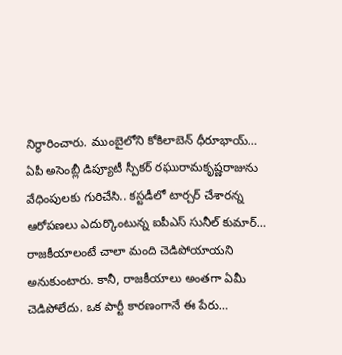నిర్ధారించారు. ముంబైలోని కోకిలాబెన్ ధీరూభాయ్…
ఏపీ అసెంబ్లీ డిప్యూటీ స్పీకర్ రఘురామకృష్ణరాజును వేధింపులకు గురిచేసి.. కస్టడీలో టార్చర్ చేశారన్న ఆరోపణలు ఎదుర్కొంటున్న ఐపీఎస్ సునీల్ కుమార్…
రాజకీయాలంటే చాలా మంది చెడిపోయాయని అనుకుంటారు. కానీ, రాజకీయాలు అంతగా ఏమీ చెడిపోలేదు. ఒక పార్టీ కారణంగానే ఈ పేరు…